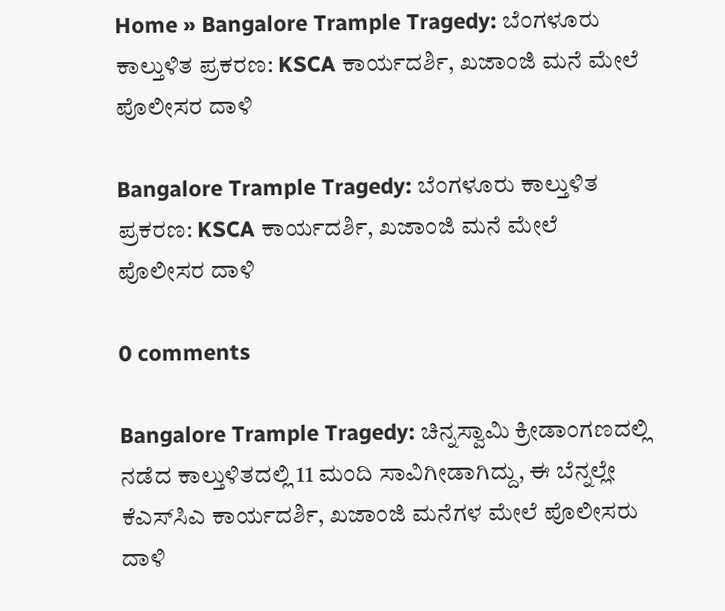Home » Bangalore Trample Tragedy: ಬೆಂಗಳೂರು ಕಾಲ್ತುಳಿತ ಪ್ರಕರಣ: KSCA ಕಾರ್ಯದರ್ಶಿ, ಖಜಾಂಜಿ ಮನೆ ಮೇಲೆ ಪೊಲೀಸರ ದಾಳಿ

Bangalore Trample Tragedy: ಬೆಂಗಳೂರು ಕಾಲ್ತುಳಿತ ಪ್ರಕರಣ: KSCA ಕಾರ್ಯದರ್ಶಿ, ಖಜಾಂಜಿ ಮನೆ ಮೇಲೆ ಪೊಲೀಸರ ದಾಳಿ

0 comments

Bangalore Trample Tragedy: ಚಿನ್ನಸ್ವಾಮಿ ಕ್ರೀಡಾಂಗಣದಲ್ಲಿ ನಡೆದ ಕಾಲ್ತುಳಿತದಲ್ಲಿ 11 ಮಂದಿ ಸಾವಿಗೀಡಾಗಿದ್ದು, ಈ ಬೆನ್ನಲ್ಲೇ ಕೆಎಸ್‌ಸಿಎ ಕಾರ್ಯದರ್ಶಿ, ಖಜಾಂಜಿ ಮನೆಗಳ ಮೇಲೆ ಪೊಲೀಸರು ದಾಳಿ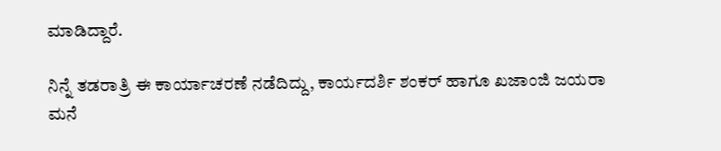ಮಾಡಿದ್ದಾರೆ.

ನಿನ್ನೆ ತಡರಾತ್ರಿ ಈ ಕಾರ್ಯಾಚರಣೆ ನಡೆದಿದ್ದು, ಕಾರ್ಯದರ್ಶಿ ಶಂಕರ್‌ ಹಾಗೂ ಖಜಾಂಜಿ ಜಯರಾ ಮನೆ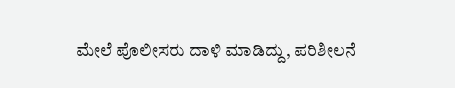ಮೇಲೆ ಪೊಲೀಸರು ದಾಳಿ ಮಾಡಿದ್ದು, ಪರಿಶೀಲನೆ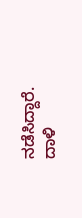ನಡೆಸಿದ್ದಾರೆ. ದಾಳಿ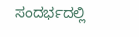ಸಂದರ್ಭದಲ್ಲಿ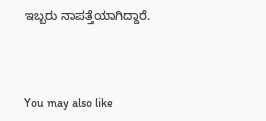ಇಬ್ಬರು ನಾಪತ್ತೆಯಾಗಿದ್ದಾರೆ.



You may also like